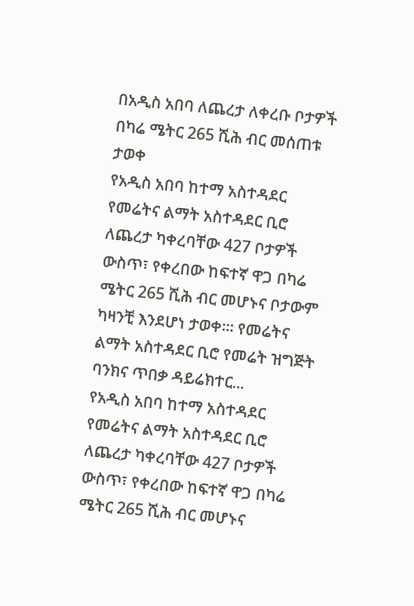በአዲስ አበባ ለጨረታ ለቀረቡ ቦታዎች በካሬ ሜትር 265 ሺሕ ብር መሰጠቱ ታወቀ
የአዲስ አበባ ከተማ አስተዳደር የመሬትና ልማት አስተዳደር ቢሮ ለጨረታ ካቀረባቸው 427 ቦታዎች ውስጥ፣ የቀረበው ከፍተኛ ዋጋ በካሬ ሜትር 265 ሺሕ ብር መሆኑና ቦታውም ካዛንቺ እንደሆነ ታወቀ፡፡፡ የመሬትና ልማት አስተዳደር ቢሮ የመሬት ዝግጅት ባንክና ጥበቃ ዳይሬክተር...
የአዲስ አበባ ከተማ አስተዳደር የመሬትና ልማት አስተዳደር ቢሮ ለጨረታ ካቀረባቸው 427 ቦታዎች ውስጥ፣ የቀረበው ከፍተኛ ዋጋ በካሬ ሜትር 265 ሺሕ ብር መሆኑና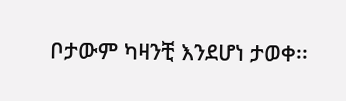ቦታውም ካዛንቺ እንደሆነ ታወቀ፡፡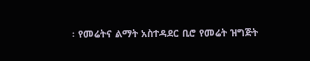፡ የመሬትና ልማት አስተዳደር ቢሮ የመሬት ዝግጅት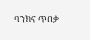ባንክና ጥበቃ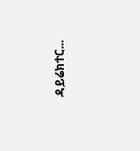ዳይሬክተር...